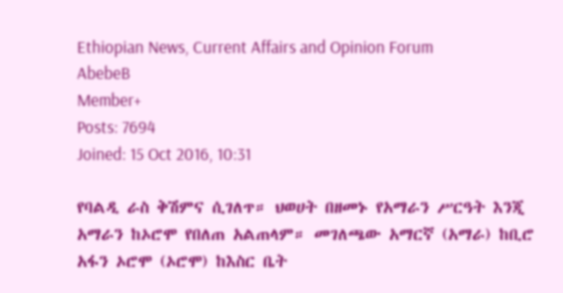Ethiopian News, Current Affairs and Opinion Forum
AbebeB
Member+
Posts: 7694
Joined: 15 Oct 2016, 10:31

የባልዲ ራስ ቅሽምና ሲገለጥ። ህወሀት በዘመኑ የአማራን ሥርዓት እንጂ አማራን ከኦሮሞ የበለጠ አልጠላም። መገለጫው አማርኛ (አማራ) ከቢሮ አፋን ኦሮሞ (ኦሮሞ) ከእስር ቤት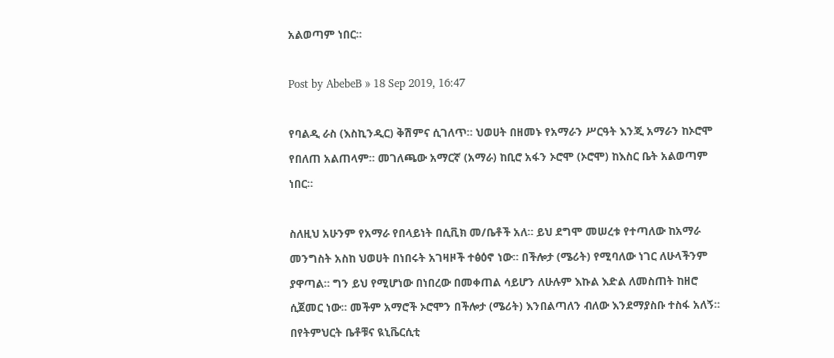አልወጣም ነበር።

Post by AbebeB » 18 Sep 2019, 16:47

የባልዲ ራስ (እስኪንዲር) ቅሽምና ሲገለጥ። ህወሀት በዘመኑ የአማራን ሥርዓት እንጂ አማራን ከኦሮሞ የበለጠ አልጠላም። መገለጫው አማርኛ (አማራ) ከቢሮ አፋን ኦሮሞ (ኦሮሞ) ከእስር ቤት አልወጣም ነበር።

ስለዚህ አሁንም የአማራ የበላይነት በሲቪክ መ/ቤቶች አለ። ይህ ደግሞ መሠረቱ የተጣለው ከአማራ መንግስት አስከ ህወሀት በነበሩት አገዛዞች ተፅዕኖ ነው። በችሎታ (ሜሪት) የሚባለው ነገር ለሁላችንም ያዋጣል። ግን ይህ የሚሆነው በነበረው በመቀጠል ሳይሆን ለሁሉም እኩል እድል ለመስጠት ከዘሮ ሲጀመር ነው። መችም አማሮች ኦሮሞን በችሎታ (ሜሪት) እንበልጣለን ብለው እንደማያስቡ ተስፋ አለኝ። በየትምህርት ቤቶቹና ዪኒቬርሲቲ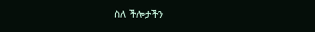ስለ ችሎታችን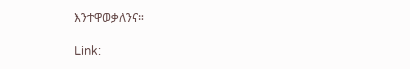እንተዋወቃለንና።

Link: